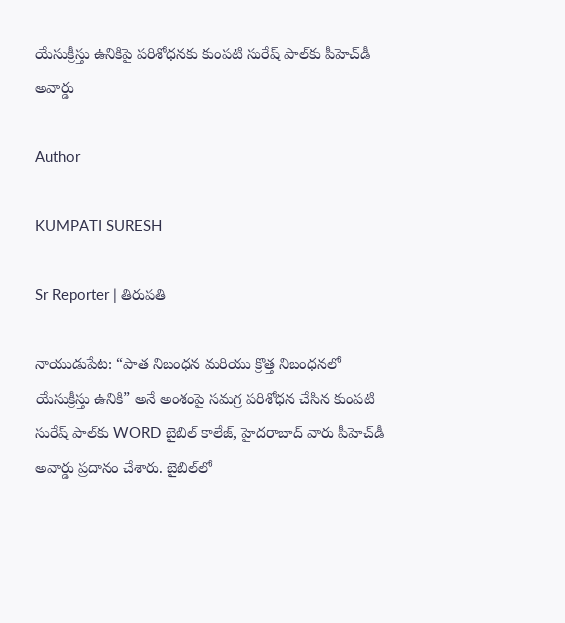యేసుక్రీస్తు ఉనికిపై పరిశోధనకు కుంపటి సురేష్ పాల్‌కు పీహెచ్‌డీ అవార్డు

Author

KUMPATI SURESH

Sr Reporter | తిరుపతి

నాయుడుపేట: “పాత నిబంధన మరియు క్రొత్త నిబంధనలో యేసుక్రీస్తు ఉనికి” అనే అంశంపై సమగ్ర పరిశోధన చేసిన కుంపటి సురేష్ పాల్‌కు WORD బైబిల్ కాలేజ్, హైదరాబాద్ వారు పీహెచ్‌డీ అవార్డు ప్రదానం చేశారు. బైబిల్‌లో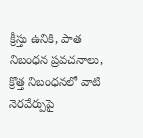క్రీస్తు ఉనికి, పాత నిబంధన ప్రవచనాలు, క్రొత్త నిబంధనలో వాటి నెరవేర్పుపై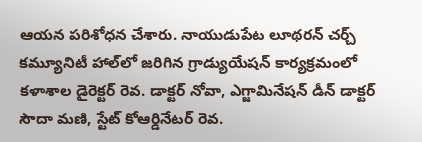ఆయన పరిశోధన చేశారు. నాయుడుపేట లూథరన్ చర్చ్ కమ్యూనిటీ హాల్‌లో జరిగిన గ్రాడ్యుయేషన్ కార్యక్రమంలో కళాశాల డైరెక్టర్ రెవ. డాక్టర్ నోవా, ఎగ్జామినేషన్ డీన్ డాక్టర్ సౌదా మణి, స్టేట్ కోఆర్డినేటర్ రెవ.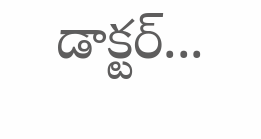డాక్టర్...